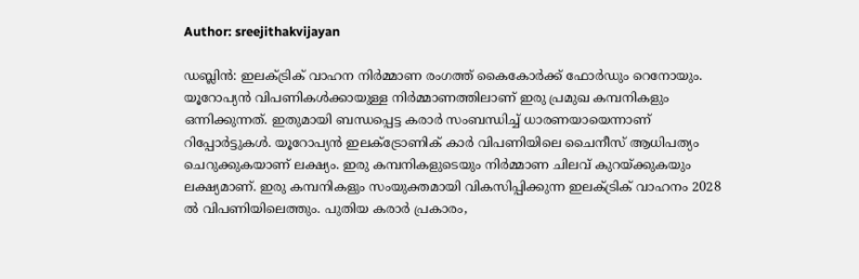Author: sreejithakvijayan

ഡബ്ലിൻ: ഇലക്ട്രിക് വാഹന നിർമ്മാണ രംഗത്ത് കൈകോർക്ക് ഫോർഡും റെനോയും. യൂറോപ്യൻ വിപണികൾക്കായുള്ള നിർമ്മാണത്തിലാണ് ഇരു പ്രമുഖ കമ്പനികളും ഒന്നിക്കുന്നത്. ഇതുമായി ബന്ധപ്പെട്ട കരാർ സംബന്ധിച്ച് ധാരണയായെന്നാണ് റിപ്പോർട്ടുകൾ. യൂറോപ്യൻ ഇലക്ട്രോണിക് കാർ വിപണിയിലെ ചൈനീസ് ആധിപത്യം ചെറുക്കുകയാണ് ലക്ഷ്യം. ഇരു കമ്പനികളുടെയും നിർമ്മാണ ചിലവ് കുറയ്ക്കുകയും ലക്ഷ്യമാണ്. ഇരു കമ്പനികളും സംയുക്തമായി വികസിപ്പിക്കുന്ന ഇലക്ട്രിക് വാഹനം 2028 ൽ വിപണിയിലെത്തും. പുതിയ കരാർ പ്രകാരം,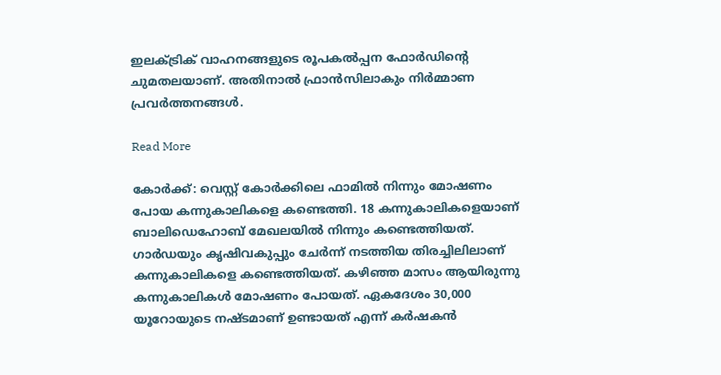ഇലക്ട്രിക് വാഹനങ്ങളുടെ രൂപകൽപ്പന ഫോർഡിന്റെ ചുമതലയാണ്. അതിനാൽ ഫ്രാൻസിലാകും നിർമ്മാണ പ്രവർത്തനങ്ങൾ.

Read More

കോർക്ക്: വെസ്റ്റ് കോർക്കിലെ ഫാമിൽ നിന്നും മോഷണം പോയ കന്നുകാലികളെ കണ്ടെത്തി. 18 കന്നുകാലികളെയാണ് ബാലിഡെഹോബ് മേഖലയിൽ നിന്നും കണ്ടെത്തിയത്. ഗാർഡയും കൃഷിവകുപ്പും ചേർന്ന് നടത്തിയ തിരച്ചിലിലാണ് കന്നുകാലികളെ കണ്ടെത്തിയത്. കഴിഞ്ഞ മാസം ആയിരുന്നു കന്നുകാലികൾ മോഷണം പോയത്. ഏകദേശം 30,000 യൂറോയുടെ നഷ്ടമാണ് ഉണ്ടായത് എന്ന് കർഷകൻ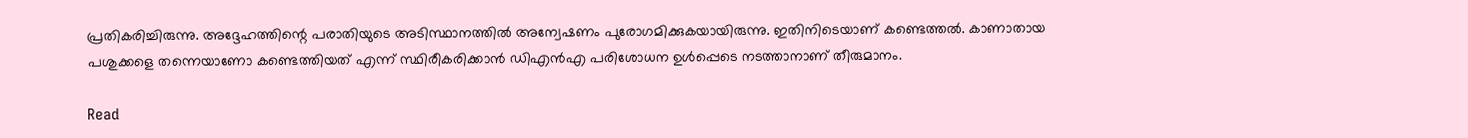പ്രതികരിച്ചിരുന്നു. അദ്ദേഹത്തിന്റെ പരാതിയുടെ അടിസ്ഥാനത്തിൽ അന്വേഷണം പുരോഗമിക്കുകയായിരുന്നു. ഇതിനിടെയാണ് കണ്ടെത്തൽ. കാണാതായ പശുക്കളെ തന്നെയാണോ കണ്ടെത്തിയത് എന്ന് സ്ഥിരീകരിക്കാൻ ഡിഎൻഎ പരിശോധന ഉൾപ്പെടെ നടത്താനാണ് തീരുമാനം.

Read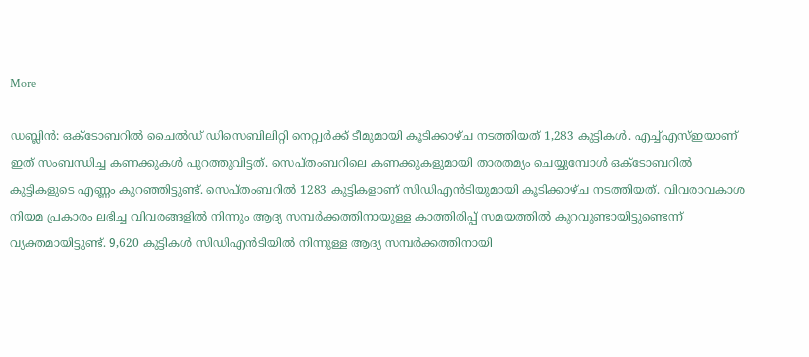More

ഡബ്ലിൻ: ഒക്ടോബറിൽ ചൈൽഡ് ഡിസെബിലിറ്റി നെറ്റ്വർക്ക് ടീമുമായി കൂടിക്കാഴ്ച നടത്തിയത് 1,283 കുട്ടികൾ. എച്ച്എസ്ഇയാണ് ഇത് സംബന്ധിച്ച കണക്കുകൾ പുറത്തുവിട്ടത്. സെപ്തംബറിലെ കണക്കുകളുമായി താരതമ്യം ചെയ്യുമ്പോൾ ഒക്ടോബറിൽ കുട്ടികളുടെ എണ്ണം കുറഞ്ഞിട്ടുണ്ട്. സെപ്തംബറിൽ 1283 കുട്ടികളാണ് സിഡിഎൻടിയുമായി കൂടിക്കാഴ്ച നടത്തിയത്. വിവരാവകാശ നിയമ പ്രകാരം ലഭിച്ച വിവരങ്ങളിൽ നിന്നും ആദ്യ സമ്പർക്കത്തിനായുള്ള കാത്തിരിപ്പ് സമയത്തിൽ കുറവുണ്ടായിട്ടുണ്ടെന്ന് വ്യക്തമായിട്ടുണ്ട്. 9,620 കുട്ടികൾ സിഡിഎൻടിയിൽ നിന്നുള്ള ആദ്യ സമ്പർക്കത്തിനായി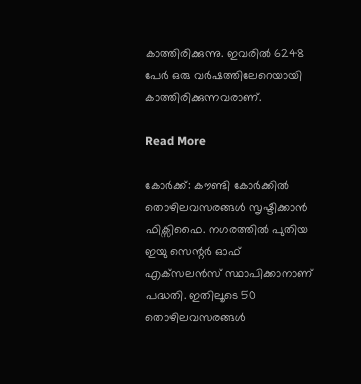കാത്തിരിക്കുന്നു. ഇവരിൽ 6248 പേർ ഒരു വർഷത്തിലേറെയായി കാത്തിരിക്കുന്നവരാണ്.

Read More

കോർക്ക്: കൗണ്ടി കോർക്കിൽ തൊഴിലവസരങ്ങൾ സൃഷ്ടിക്കാൻ ഫിക്സിഫൈ. നഗരത്തിൽ പുതിയ ഇയു സെന്റർ ഓഫ് എക്‌സലൻസ് സ്ഥാപിക്കാനാണ് പദ്ധതി. ഇതിലൂടെ 50 തൊഴിലവസരങ്ങൾ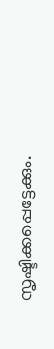സൃഷ്ടിക്കപ്പെട്ടേക്കും.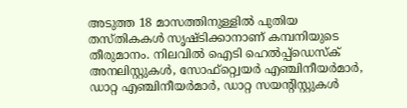അടുത്ത 18 മാസത്തിനുള്ളിൽ പുതിയ തസ്തികകൾ സൃഷ്ടിക്കാനാണ് കമ്പനിയുടെ തീരുമാനം. നിലവിൽ ഐടി ഹെൽപ്പ്ഡെസ്‌ക് അനലിസ്റ്റുകൾ, സോഫ്റ്റ്വെയർ എഞ്ചിനീയർമാർ, ഡാറ്റ എഞ്ചിനീയർമാർ, ഡാറ്റ സയന്റിസ്റ്റുകൾ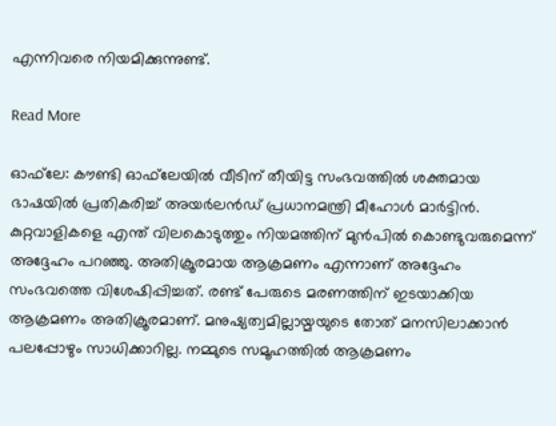എന്നിവരെ നിയമിക്കുന്നുണ്ട്.

Read More

ഓഫ്‌ലേ: കൗണ്ടി ഓഫ്‌ലേയിൽ വീടിന് തീയിട്ട സംഭവത്തിൽ ശക്തമായ ഭാഷയിൽ പ്രതികരിച്ച് അയർലൻഡ് പ്രധാനമന്ത്രി മീഹോൾ മാർട്ടിൻ. കുറ്റവാളികളെ എന്ത് വിലകൊടുത്തും നിയമത്തിന് മുൻപിൽ കൊണ്ടുവരുമെന്ന് അദ്ദേഹം പറഞ്ഞു. അതിക്രൂരമായ ആക്രമണം എന്നാണ് അദ്ദേഹം സംഭവത്തെ വിശേഷിപ്പിച്ചത്. രണ്ട് പേരുടെ മരണത്തിന് ഇടയാക്കിയ ആക്രമണം അതിക്രൂരമാണ്. മനുഷ്യത്വമില്ലായ്മയുടെ തോത് മനസിലാക്കാൻ പലപ്പോഴും സാധിക്കാറില്ല. നമ്മുടെ സമൂഹത്തിൽ ആക്രമണം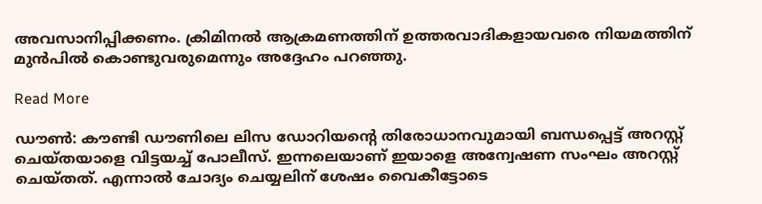അവസാനിപ്പിക്കണം. ക്രിമിനൽ ആക്രമണത്തിന് ഉത്തരവാദികളായവരെ നിയമത്തിന് മുൻപിൽ കൊണ്ടുവരുമെന്നും അദ്ദേഹം പറഞ്ഞു.

Read More

ഡൗൺ: കൗണ്ടി ഡൗണിലെ ലിസ ഡോറിയന്റെ തിരോധാനവുമായി ബന്ധപ്പെട്ട് അറസ്റ്റ് ചെയ്തയാളെ വിട്ടയച്ച് പോലീസ്. ഇന്നലെയാണ് ഇയാളെ അന്വേഷണ സംഘം അറസ്റ്റ് ചെയ്തത്. എന്നാൽ ചോദ്യം ചെയ്യലിന് ശേഷം വൈകീട്ടോടെ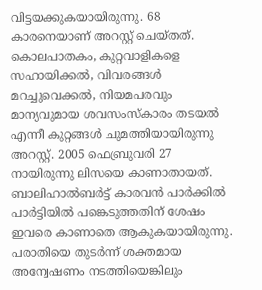വിട്ടയക്കുകയായിരുന്നു. 68 കാരനെയാണ് അറസ്റ്റ് ചെയ്തത്. കൊലപാതകം, കുറ്റവാളികളെ സഹായിക്കൽ, വിവരങ്ങൾ മറച്ചുവെക്കൽ, നിയമപരവും മാന്യവുമായ ശവസംസ്‌കാരം തടയൽ എന്നീ കുറ്റങ്ങൾ ചുമത്തിയായിരുന്നു അറസ്റ്റ്. 2005 ഫെബ്രുവരി 27 നായിരുന്നു ലിസയെ കാണാതായത്. ബാലിഹാൽബർട്ട് കാരവൻ പാർക്കിൽ പാർട്ടിയിൽ പങ്കെടുത്തതിന് ശേഷം ഇവരെ കാണാതെ ആകുകയായിരുന്നു. പരാതിയെ തുടർന്ന് ശക്തമായ അന്വേഷണം നടത്തിയെങ്കിലും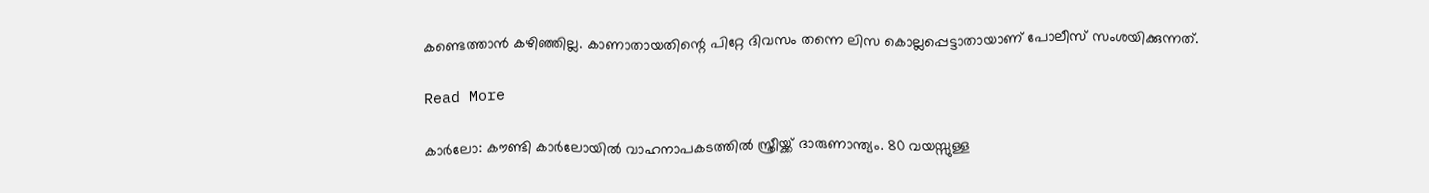കണ്ടെത്താൻ കഴിഞ്ഞില്ല. കാണാതായതിന്റെ പിറ്റേ ദിവസം തന്നെ ലിസ കൊല്ലപ്പെട്ടാതായാണ് പോലീസ് സംശയിക്കുന്നത്.

Read More

കാർലോ: കൗണ്ടി കാർലോയിൽ വാഹനാപകടത്തിൽ സ്ത്രീയ്ക്ക് ദാരുണാന്ത്യം. 80 വയസ്സുള്ള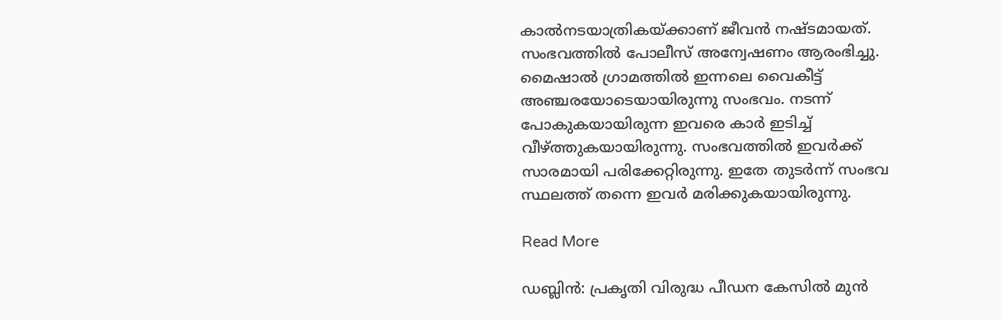കാൽനടയാത്രികയ്ക്കാണ് ജീവൻ നഷ്ടമായത്. സംഭവത്തിൽ പോലീസ് അന്വേഷണം ആരംഭിച്ചു. മൈഷാൽ ഗ്രാമത്തിൽ ഇന്നലെ വൈകീട്ട് അഞ്ചരയോടെയായിരുന്നു സംഭവം. നടന്ന് പോകുകയായിരുന്ന ഇവരെ കാർ ഇടിച്ച് വീഴ്ത്തുകയായിരുന്നു. സംഭവത്തിൽ ഇവർക്ക് സാരമായി പരിക്കേറ്റിരുന്നു. ഇതേ തുടർന്ന് സംഭവ സ്ഥലത്ത് തന്നെ ഇവർ മരിക്കുകയായിരുന്നു.

Read More

ഡബ്ലിൻ: പ്രകൃതി വിരുദ്ധ പീഡന കേസിൽ മുൻ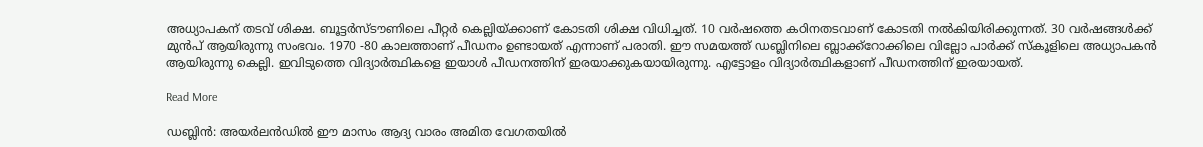അധ്യാപകന് തടവ് ശിക്ഷ. ബൂട്ടർസ്ടൗണിലെ പീറ്റർ കെല്ലിയ്ക്കാണ് കോടതി ശിക്ഷ വിധിച്ചത്. 10 വർഷത്തെ കഠിനതടവാണ് കോടതി നൽകിയിരിക്കുന്നത്. 30 വർഷങ്ങൾക്ക് മുൻപ് ആയിരുന്നു സംഭവം. 1970 -80 കാലത്താണ് പീഡനം ഉണ്ടായത് എന്നാണ് പരാതി. ഈ സമയത്ത് ഡബ്ലിനിലെ ബ്ലാക്ക്റോക്കിലെ വില്ലോ പാർക്ക് സ്‌കൂളിലെ അധ്യാപകൻ ആയിരുന്നു കെല്ലി. ഇവിടുത്തെ വിദ്യാർത്ഥികളെ ഇയാൾ പീഡനത്തിന് ഇരയാക്കുകയായിരുന്നു. എട്ടോളം വിദ്യാർത്ഥികളാണ് പീഡനത്തിന് ഇരയായത്.

Read More

ഡബ്ലിൻ: അയർലൻഡിൽ ഈ മാസം ആദ്യ വാരം അമിത വേഗതയിൽ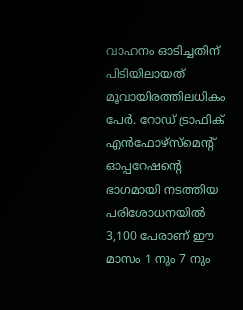വാഹനം ഓടിച്ചതിന് പിടിയിലായത് മൂവായിരത്തിലധികം പേർ. റോഡ് ട്രാഫിക് എൻഫോഴ്‌സ്‌മെന്റ് ഓപ്പറേഷന്റെ ഭാഗമായി നടത്തിയ പരിശോധനയിൽ 3,100 പേരാണ് ഈ മാസം 1 നും 7 നും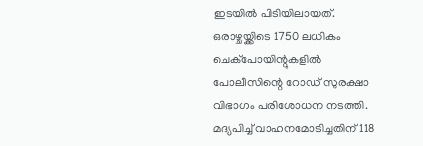ഇടയിൽ പിടിയിലായത്. ഒരാഴ്ചയ്ക്കിടെ 1750 ലധികം ചെക്‌പോയിന്റുകളിൽ പോലീസിന്റെ റോഡ് സുരക്ഷാ വിഭാഗം പരിശോധന നടത്തി. മദ്യപിച്ച് വാഹനമോടിച്ചതിന് 118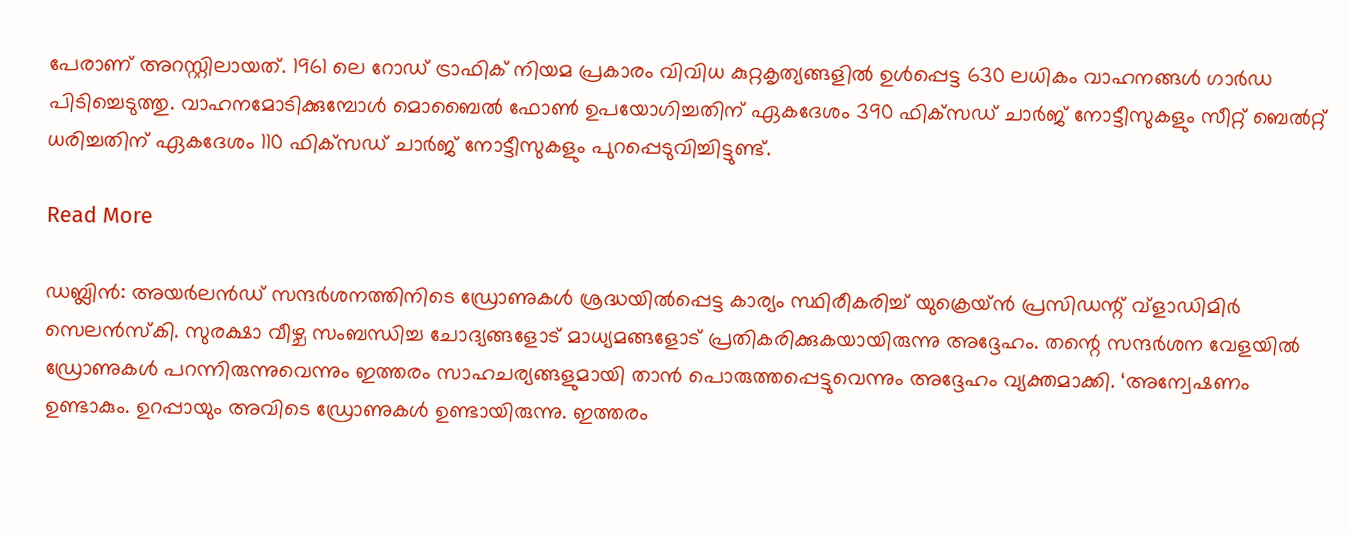പേരാണ് അറസ്റ്റിലായത്. 1961 ലെ റോഡ് ട്രാഫിക് നിയമ പ്രകാരം വിവിധ കുറ്റകൃത്യങ്ങളിൽ ഉൾപ്പെട്ട 630 ലധികം വാഹനങ്ങൾ ഗാർഡ പിടിച്ചെടുത്തു. വാഹനമോടിക്കുമ്പോൾ മൊബൈൽ ഫോൺ ഉപയോഗിച്ചതിന് ഏകദേശം 390 ഫിക്‌സഡ് ചാർജ് നോട്ടീസുകളും സീറ്റ് ബെൽറ്റ് ധരിച്ചതിന് ഏകദേശം 110 ഫിക്‌സഡ് ചാർജ് നോട്ടീസുകളും പുറപ്പെടുവിച്ചിട്ടുണ്ട്.

Read More

ഡബ്ലിൻ: അയർലൻഡ് സന്ദർശനത്തിനിടെ ഡ്രോണുകൾ ശ്രദ്ധയിൽപ്പെട്ട കാര്യം സ്ഥിരീകരിച്ച് യുക്രെയ്ൻ പ്രസിഡന്റ് വ്‌ളാഡിമിർ സെലൻസ്‌കി. സുരക്ഷാ വീഴ്ച സംബന്ധിച്ച ചോദ്യങ്ങളോട് മാധ്യമങ്ങളോട് പ്രതികരിക്കുകയായിരുന്നു അദ്ദേഹം. തന്റെ സന്ദർശന വേളയിൽ ഡ്രോണുകൾ പറന്നിരുന്നുവെന്നും ഇത്തരം സാഹചര്യങ്ങളുമായി താൻ പൊരുത്തപ്പെട്ടുവെന്നും അദ്ദേഹം വ്യക്തമാക്കി. ‘അന്വേഷണം ഉണ്ടാകും. ഉറപ്പായും അവിടെ ഡ്രോണുകൾ ഉണ്ടായിരുന്നു. ഇത്തരം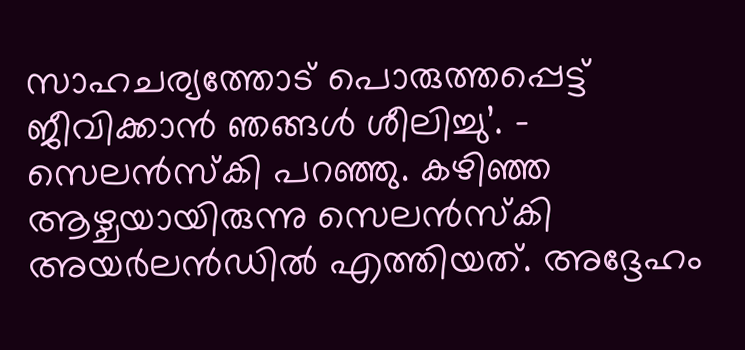സാഹചര്യത്തോട് പൊരുത്തപ്പെട്ട് ജീവിക്കാൻ ഞങ്ങൾ ശീലിച്ചു’. – സെലൻസ്‌കി പറഞ്ഞു. കഴിഞ്ഞ ആഴ്ചയായിരുന്നു സെലൻസ്‌കി അയർലൻഡിൽ എത്തിയത്. അദ്ദേഹം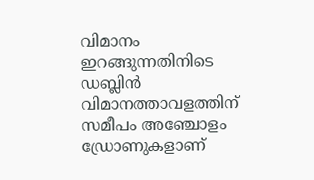വിമാനം ഇറങ്ങുന്നതിനിടെ ഡബ്ലിൻ വിമാനത്താവളത്തിന് സമീപം അഞ്ചോളം ഡ്രോണുകളാണ്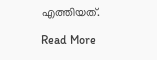എത്തിയത്.

Read More